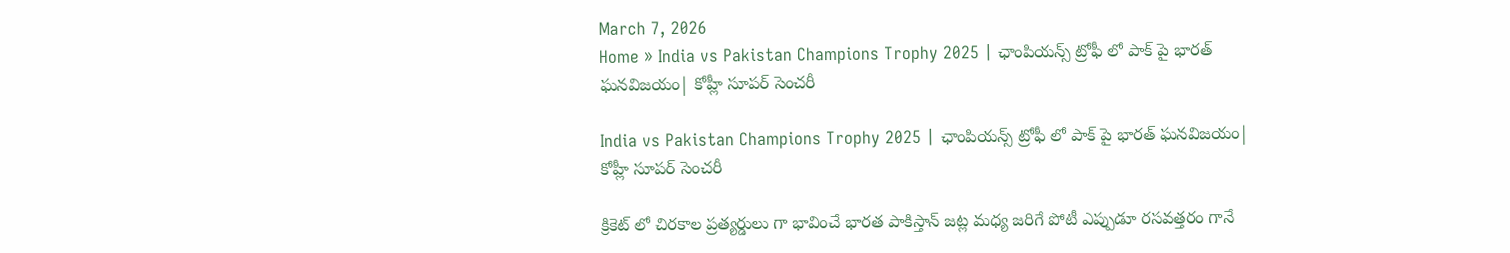March 7, 2026
Home » India vs Pakistan Champions Trophy 2025 | ఛాంపియన్స్ ట్రోఫీ లో పాక్ పై భారత్ ఘనవిజయం| కోహ్లీ సూపర్ సెంచరీ

India vs Pakistan Champions Trophy 2025 | ఛాంపియన్స్ ట్రోఫీ లో పాక్ పై భారత్ ఘనవిజయం| కోహ్లీ సూపర్ సెంచరీ

క్రికెట్ లో చిరకాల ప్రత్యర్డులు గా భావించే భారత పాకిస్తాన్ జట్ల మధ్య జరిగే పోటీ ఎప్పుడూ రసవత్తరం గానే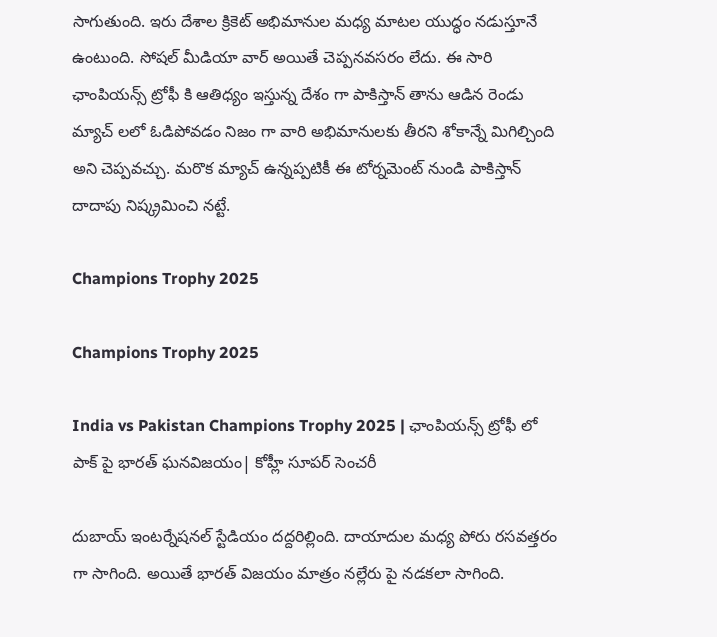సాగుతుంది. ఇరు దేశాల క్రికెట్ అభిమానుల మధ్య మాటల యుద్ధం నడుస్తూనే ఉంటుంది. సోషల్ మీడియా వార్ అయితే చెప్పనవసరం లేదు. ఈ సారి ఛాంపియన్స్ ట్రోఫీ కి ఆతిధ్యం ఇస్తున్న దేశం గా పాకిస్తాన్ తాను ఆడిన రెండు మ్యాచ్ లలో ఓడిపోవడం నిజం గా వారి అభిమానులకు తీరని శోకాన్నే మిగిల్చింది అని చెప్పవచ్చు. మరొక మ్యాచ్ ఉన్నప్పటికీ ఈ టోర్నమెంట్ నుండి పాకిస్తాన్ దాదాపు నిష్క్రమించి నట్టే.

Champions Trophy 2025

Champions Trophy 2025

India vs Pakistan Champions Trophy 2025 | ఛాంపియన్స్ ట్రోఫీ లో పాక్ పై భారత్ ఘనవిజయం| కోహ్లీ సూపర్ సెంచరీ

దుబాయ్ ఇంటర్నేషనల్ స్టేడియం దద్దరిల్లింది. దాయాదుల మధ్య పోరు రసవత్తరం గా సాగింది. అయితే భారత్ విజయం మాత్రం నల్లేరు పై నడకలా సాగింది.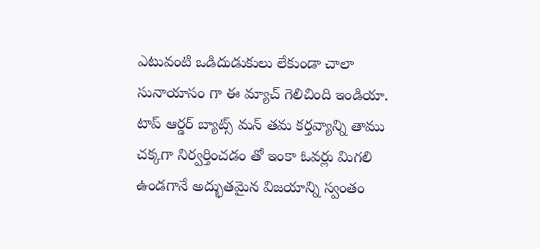ఎటువంటి ఒడిదుడుకులు లేకుండా చాలా సునాయాసం గా ఈ మ్యాచ్ గెలిచింది ఇండియా. టాప్ ఆర్డర్ బ్యాట్స్ మన్ తమ కర్తవ్యాన్ని తాము చక్కగా నిర్వర్తించడం తో ఇంకా ఓవర్లు మిగలి ఉండగానే అద్భుతమైన విజయాన్ని స్వంతం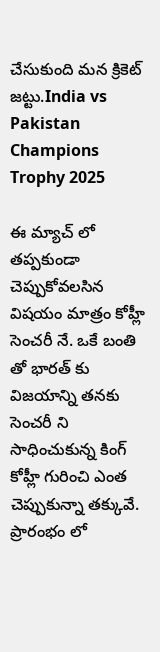చేసుకుంది మన క్రికెట్ జట్టు.India vs Pakistan Champions Trophy 2025

ఈ మ్యాచ్ లో తప్పకుండా చెప్పుకోవలసిన విషయం మాత్రం కోహ్లీ సెంచరీ నే. ఒకే బంతి తో భారత్ కు విజయాన్ని తనకు సెంచరీ ని సాధించుకున్న కింగ్ కోహ్లీ గురించి ఎంత చెప్పుకున్నా తక్కువే. ప్రారంభం లో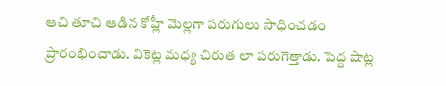ఆచి తూచి ఆడిన కోహ్లీ మెల్లగా పరుగులు సాధించడం ప్రారంభించాడు. వికెట్ల మధ్య చిరుత లా పరుగెత్తాడు. పెద్ద షాట్ల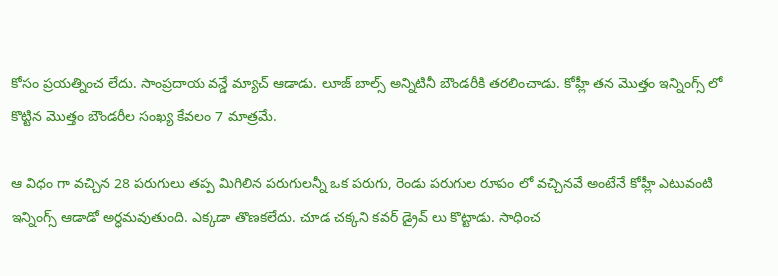కోసం ప్రయత్నించ లేదు. సాంప్రదాయ వన్డే మ్యాచ్ ఆడాడు. లూజ్ బాల్స్ అన్నిటినీ బౌండరీకి తరలించాడు. కోహ్లీ తన మొత్తం ఇన్నింగ్స్ లో కొట్టిన మొత్తం బౌండరీల సంఖ్య కేవలం 7 మాత్రమే.

ఆ విధం గా వచ్చిన 28 పరుగులు తప్ప మిగిలిన పరుగులన్నీ ఒక పరుగు, రెండు పరుగుల రూపం లో వచ్చినవే అంటేనే కోహ్లీ ఎటువంటి ఇన్నింగ్స్ ఆడాడో అర్ధమవుతుంది. ఎక్కడా తొణకలేదు. చూడ చక్కని కవర్ డ్రైవ్ లు కొట్టాడు. సాధించ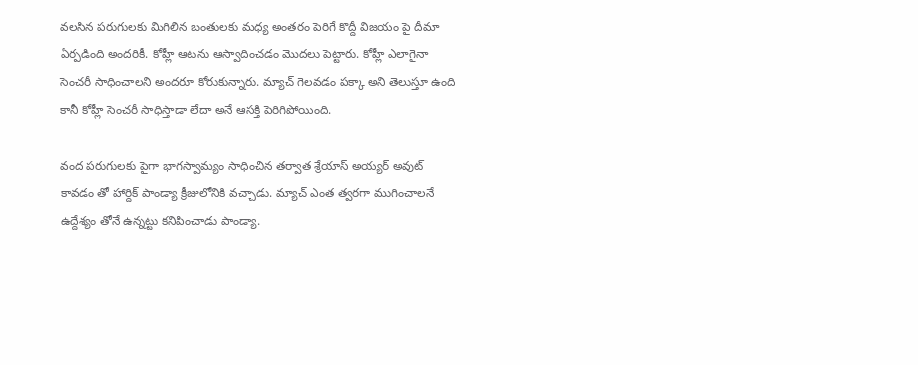వలసిన పరుగులకు మిగిలిన బంతులకు మధ్య అంతరం పెరిగే కొద్దీ విజయం పై దీమా ఏర్పడింది అందరికీ. కోహ్లీ ఆటను ఆస్వాదించడం మొదలు పెట్టారు. కోహ్లీ ఎలాగైనా సెంచరీ సాధించాలని అందరూ కోరుకున్నారు. మ్యాచ్ గెలవడం పక్కా అని తెలుస్తూ ఉంది కానీ కోహ్లీ సెంచరీ సాధిస్తాడా లేదా అనే ఆసక్తి పెరిగిపోయింది.

వంద పరుగులకు పైగా భాగస్వామ్యం సాధించిన తర్వాత శ్రేయాస్ అయ్యర్ అవుట్ కావడం తో హార్దిక్ పాండ్యా క్రీజులోనికి వచ్చాడు. మ్యాచ్ ఎంత త్వరగా ముగించాలనే ఉద్దేశ్యం తోనే ఉన్నట్టు కనిపించాడు పాండ్యా.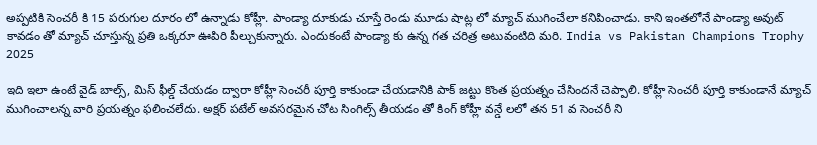అప్పటికి సెంచరీ కి 15 పరుగుల దూరం లో ఉన్నాడు కోహ్లీ. పాండ్యా దూకుడు చూస్తే రెండు మూడు షాట్ల లో మ్యాచ్ ముగించేలా కనిపించాడు. కాని ఇంతలోనే పాండ్యా అవుట్ కావడం తో మ్యాచ్ చూస్తున్న ప్రతి ఒక్కరూ ఊపిరి పీల్చుకున్నారు. ఎందుకంటే పాండ్యా కు ఉన్న గత చరిత్ర అటువంటిది మరి. India vs Pakistan Champions Trophy 2025

ఇది ఇలా ఉంటే వైడ్ బాల్స్, మిస్ ఫీల్డ్ చేయడం ద్వారా కోహ్లీ సెంచరీ పూర్తి కాకుండా చేయడానికి పాక్ జట్టు కొంత ప్రయత్నం చేసిందనే చెప్పాలి. కోహ్లీ సెంచరీ పూర్తి కాకుండానే మ్యాచ్ ముగించాలన్న వారి ప్రయత్నం ఫలించలేదు. అక్షర్ పటేల్ అవసరమైన చోట సింగిల్స్ తీయడం తో కింగ్ కోహ్లీ వన్డే లలో తన 51 వ సెంచరీ ని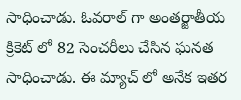సాధించాడు. ఓవరాల్ గా అంతర్జాతీయ క్రికెట్ లో 82 సెంచరీలు చేసిన ఘనత సాధించాడు. ఈ మ్యాచ్ లో అనేక ఇతర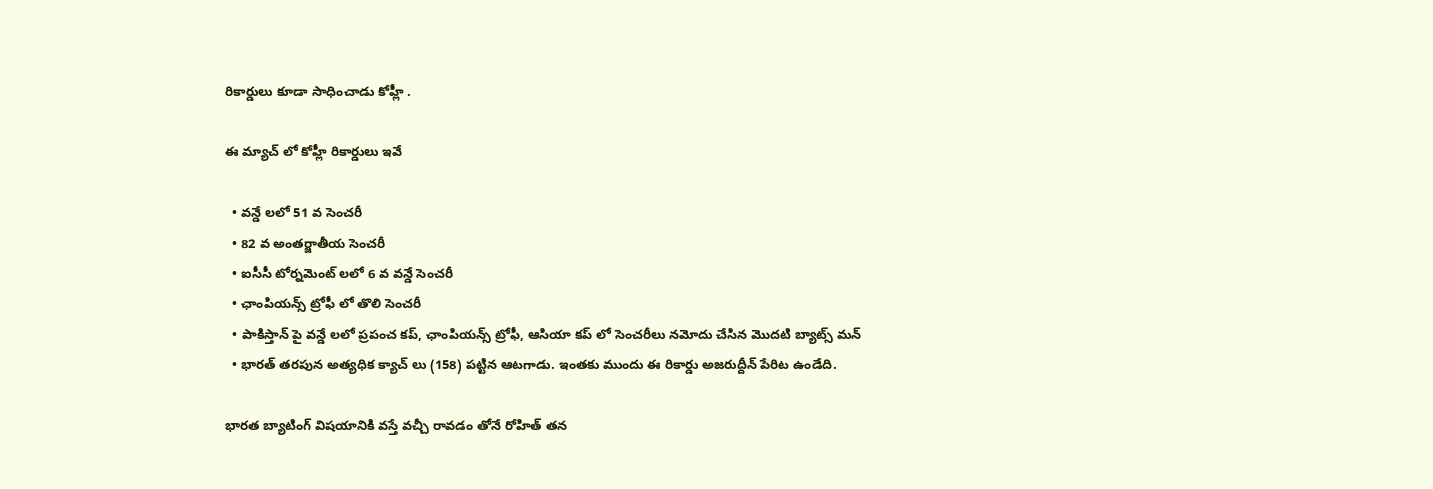రికార్డులు కూడా సాధించాడు కోహ్లీ .

ఈ మ్యాచ్ లో కోహ్లీ రికార్డులు ఇవే

  • వన్డే లలో 51 వ సెంచరీ
  • 82 వ అంతర్జాతీయ సెంచరీ
  • ఐసీసీ టోర్నమెంట్ లలో 6 వ వన్డే సెంచరీ
  • ఛాంపియన్స్ ట్రోఫీ లో తొలి సెంచరీ
  • పాకిస్తాన్ పై వన్డే లలో ప్రపంచ కప్, ఛాంపియన్స్ ట్రోఫీ, ఆసియా కప్ లో సెంచరీలు నమోదు చేసిన మొదటి బ్యాట్స్ మన్
  • భారత్ తరపున అత్యధిక క్యాచ్ లు (158) పట్టిన ఆటగాడు. ఇంతకు ముందు ఈ రికార్డు అజరుద్దీన్ పేరిట ఉండేది.

భారత బ్యాటింగ్ విషయానికి వస్తే వచ్చీ రావడం తోనే రోహిత్ తన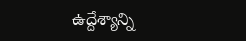ఉద్దేశ్యాన్ని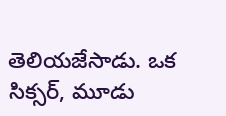తెలియజేసాడు. ఒక సిక్సర్, మూడు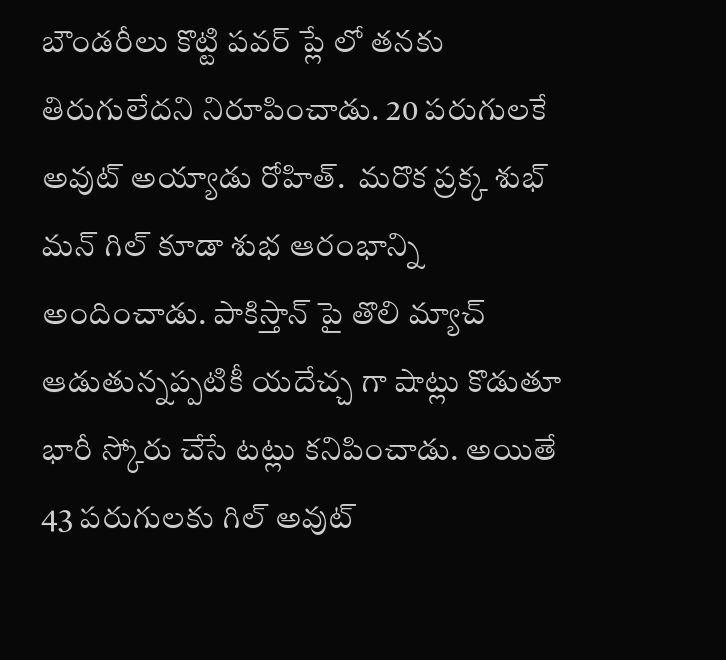బౌండరీలు కొట్టి పవర్ ప్లే లో తనకు తిరుగులేదని నిరూపించాడు. 20 పరుగులకే అవుట్ అయ్యాడు రోహిత్.  మరొక ప్రక్క శుభ్ మన్ గిల్ కూడా శుభ ఆరంభాన్ని అందించాడు. పాకిస్తాన్ పై తొలి మ్యాచ్ ఆడుతున్నప్పటికీ యదేచ్చ గా షాట్లు కొడుతూ భారీ స్కోరు చేసే టట్లు కనిపించాడు. అయితే 43 పరుగులకు గిల్ అవుట్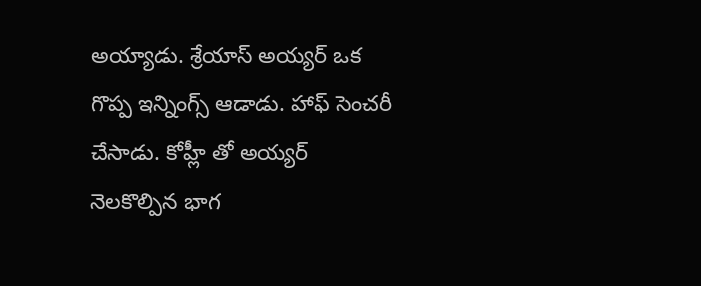అయ్యాడు. శ్రేయాస్ అయ్యర్ ఒక గొప్ప ఇన్నింగ్స్ ఆడాడు. హాఫ్ సెంచరీ చేసాడు. కోహ్లీ తో అయ్యర్ నెలకొల్పిన భాగ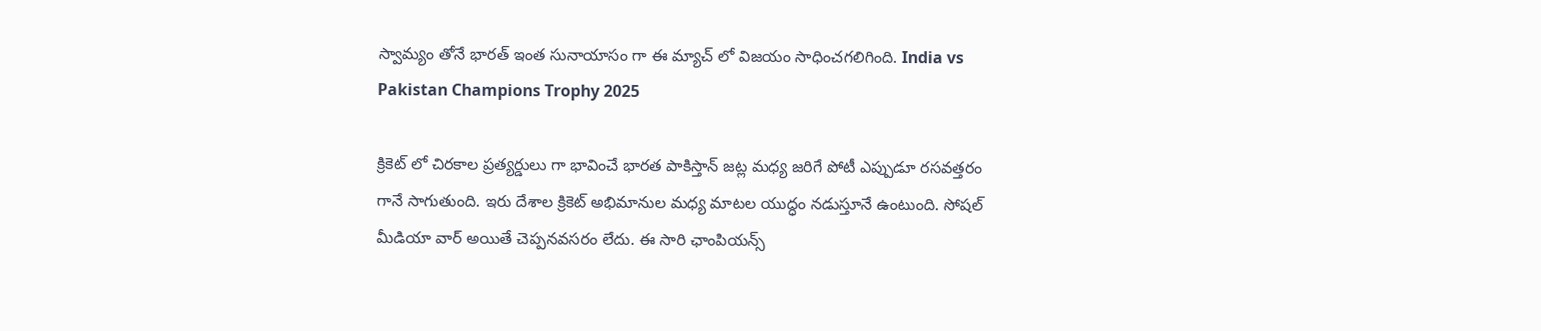స్వామ్యం తోనే భారత్ ఇంత సునాయాసం గా ఈ మ్యాచ్ లో విజయం సాధించగలిగింది. India vs Pakistan Champions Trophy 2025

క్రికెట్ లో చిరకాల ప్రత్యర్డులు గా భావించే భారత పాకిస్తాన్ జట్ల మధ్య జరిగే పోటీ ఎప్పుడూ రసవత్తరం గానే సాగుతుంది. ఇరు దేశాల క్రికెట్ అభిమానుల మధ్య మాటల యుద్ధం నడుస్తూనే ఉంటుంది. సోషల్ మీడియా వార్ అయితే చెప్పనవసరం లేదు. ఈ సారి ఛాంపియన్స్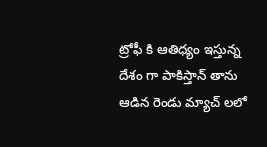ట్రోఫీ కి ఆతిధ్యం ఇస్తున్న దేశం గా పాకిస్తాన్ తాను ఆడిన రెండు మ్యాచ్ లలో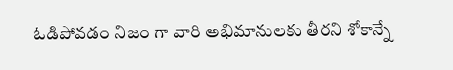ఓడిపోవడం నిజం గా వారి అభిమానులకు తీరని శోకాన్నే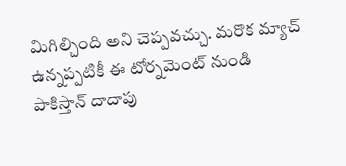మిగిల్చింది అని చెప్పవచ్చు. మరొక మ్యాచ్ ఉన్నప్పటికీ ఈ టోర్నమెంట్ నుండి పాకిస్తాన్ దాదాపు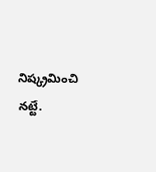నిష్క్రమించి నట్టే.